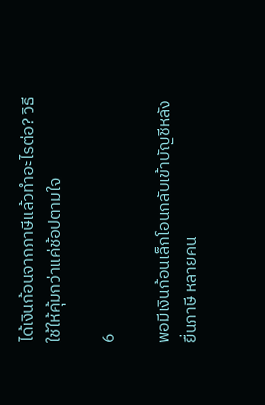ได้เงินก้อนจากภาษีแล้วทำอะไรต่อ? วิธีใช้ให้คุ้มกว่าแค่ช้อปตามใจ

6

พอมีเงินก้อนเล็กโอนกลับเข้าบัญชีหลังยื่นภาษี หลายคน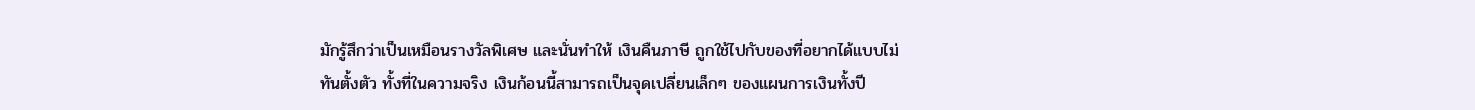มักรู้สึกว่าเป็นเหมือนรางวัลพิเศษ และนั่นทำให้ เงินคืนภาษี ถูกใช้ไปกับของที่อยากได้แบบไม่ทันตั้งตัว ทั้งที่ในความจริง เงินก้อนนี้สามารถเป็นจุดเปลี่ยนเล็กๆ ของแผนการเงินทั้งปี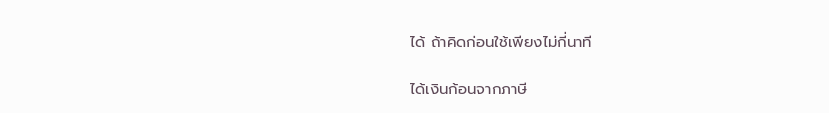ได้ ถ้าคิดก่อนใช้เพียงไม่กี่นาที

ได้เงินก้อนจากภาษี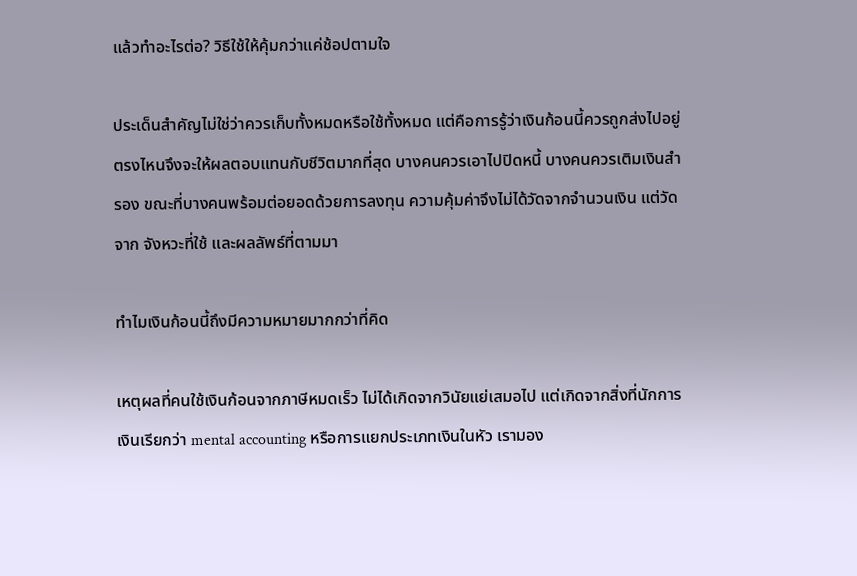แล้วทำอะไรต่อ? วิธีใช้ให้คุ้มกว่าแค่ช้อปตามใจ

ประเด็นสำคัญไม่ใช่ว่าควรเก็บทั้งหมดหรือใช้ทั้งหมด แต่คือการรู้ว่าเงินก้อนนี้ควรถูกส่งไปอยู่ตรงไหนจึงจะให้ผลตอบแทนกับชีวิตมากที่สุด บางคนควรเอาไปปิดหนี้ บางคนควรเติมเงินสำรอง ขณะที่บางคนพร้อมต่อยอดด้วยการลงทุน ความคุ้มค่าจึงไม่ได้วัดจากจำนวนเงิน แต่วัดจาก จังหวะที่ใช้ และผลลัพธ์ที่ตามมา

ทำไมเงินก้อนนี้ถึงมีความหมายมากกว่าที่คิด

เหตุผลที่คนใช้เงินก้อนจากภาษีหมดเร็ว ไม่ได้เกิดจากวินัยแย่เสมอไป แต่เกิดจากสิ่งที่นักการเงินเรียกว่า mental accounting หรือการแยกประเภทเงินในหัว เรามอง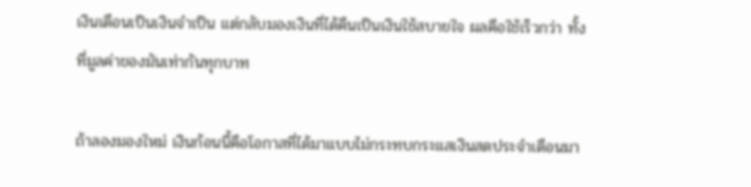เงินเดือนเป็นเงินจำเป็น แต่กลับมองเงินที่ได้คืนเป็นเงินใช้สบายใจ ผลคือใช้เร็วกว่า ทั้งที่มูลค่าของมันเท่ากันทุกบาท

ถ้าลองมองใหม่ เงินก้อนนี้คือโอกาสที่ได้มาแบบไม่กระทบกระแสเงินสดประจำเดือนมา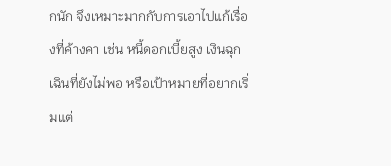กนัก จึงเหมาะมากกับการเอาไปแก้เรื่องที่ค้างคา เช่น หนี้ดอกเบี้ยสูง เงินฉุกเฉินที่ยังไม่พอ หรือเป้าหมายที่อยากเริ่มแต่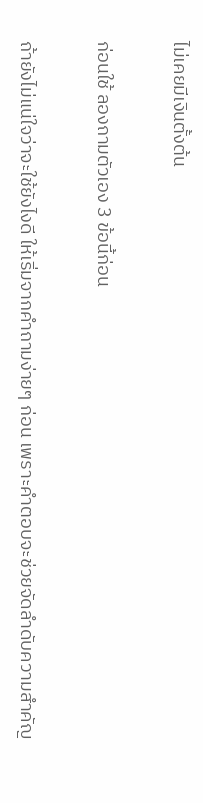ไม่เคยมีเงินตั้งต้น

ก่อนใช้ ลองถามตัวเอง 3 ข้อนี้ก่อน

ถ้ายังไม่แน่ใจว่าจะใช้ยังไงดี ให้เริ่มจากคำถามง่ายๆ ก่อน เพราะคำตอบจะช่วยจัดลำดับความสำคัญ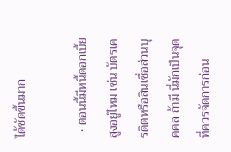ได้ชัดขึ้นมาก

  • ตอนนี้มีหนี้ดอกเบี้ยสูงอยู่ไหม เช่น บัตรเครดิตหรือสินเชื่อส่วนบุคคล ถ้ามี นี่มักเป็นจุดที่ควรจัดการก่อน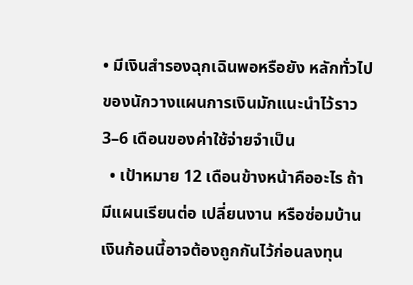• มีเงินสำรองฉุกเฉินพอหรือยัง หลักทั่วไปของนักวางแผนการเงินมักแนะนำไว้ราว 3–6 เดือนของค่าใช้จ่ายจำเป็น
  • เป้าหมาย 12 เดือนข้างหน้าคืออะไร ถ้ามีแผนเรียนต่อ เปลี่ยนงาน หรือซ่อมบ้าน เงินก้อนนี้อาจต้องถูกกันไว้ก่อนลงทุน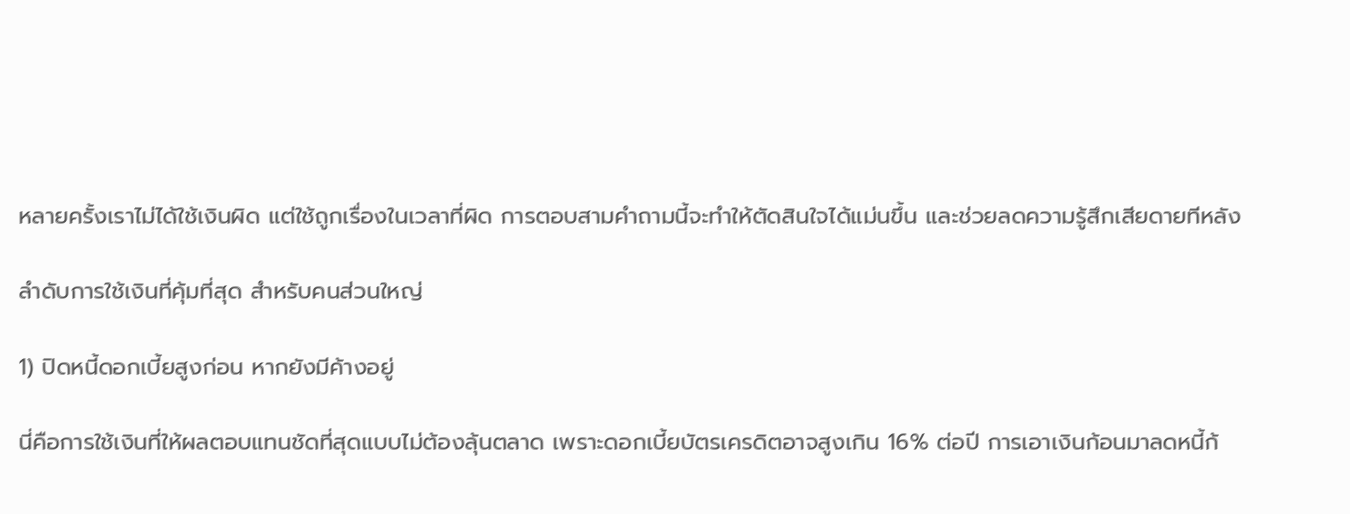หลายครั้งเราไม่ได้ใช้เงินผิด แต่ใช้ถูกเรื่องในเวลาที่ผิด การตอบสามคำถามนี้จะทำให้ตัดสินใจได้แม่นขึ้น และช่วยลดความรู้สึกเสียดายทีหลัง

ลำดับการใช้เงินที่คุ้มที่สุด สำหรับคนส่วนใหญ่

1) ปิดหนี้ดอกเบี้ยสูงก่อน หากยังมีค้างอยู่

นี่คือการใช้เงินที่ให้ผลตอบแทนชัดที่สุดแบบไม่ต้องลุ้นตลาด เพราะดอกเบี้ยบัตรเครดิตอาจสูงเกิน 16% ต่อปี การเอาเงินก้อนมาลดหนี้ก้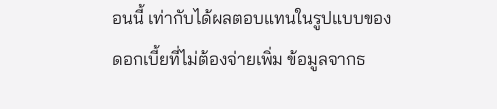อนนี้ เท่ากับได้ผลตอบแทนในรูปแบบของดอกเบี้ยที่ไม่ต้องจ่ายเพิ่ม ข้อมูลจากธ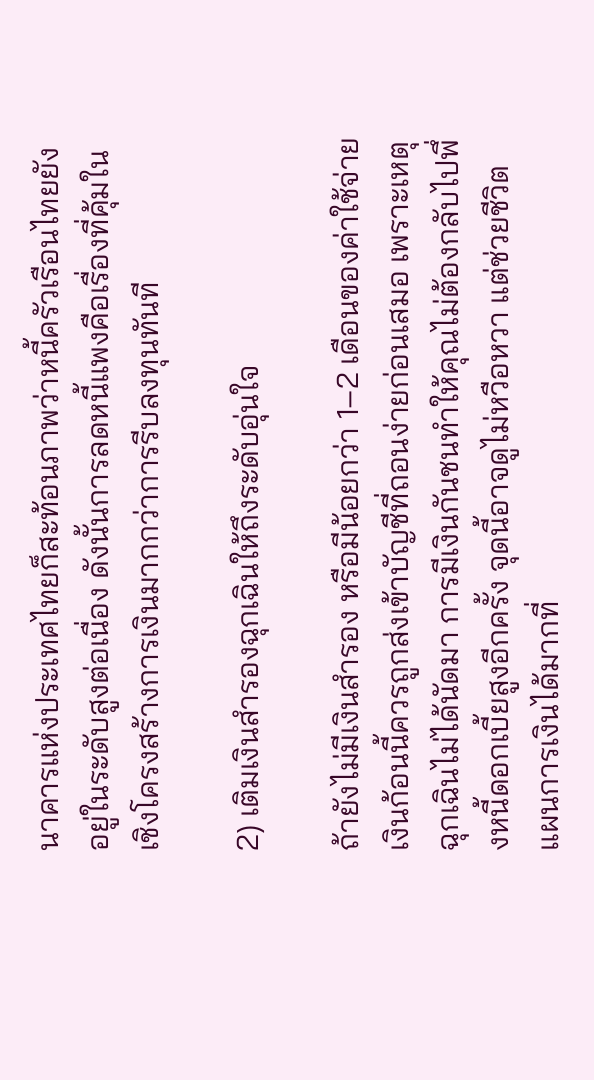นาคารแห่งประเทศไทยก็สะท้อนภาพว่าหนี้ครัวเรือนไทยยังอยู่ในระดับสูงต่อเนื่อง ดังนั้นการลดหนี้แพงคือเรื่องที่คุ้มในเชิงโครงสร้างการเงินมากกว่าการรีบลงทุนทันที

2) เติมเงินสำรองฉุกเฉินให้ถึงระดับอุ่นใจ

ถ้ายังไม่มีเงินสำรอง หรือมีน้อยกว่า 1–2 เดือนของค่าใช้จ่าย เงินก้อนนี้ควรถูกส่งเข้าบัญชีที่ถอนง่ายก่อนเสมอ เพราะเหตุฉุกเฉินไม่ได้นัดมา การมีเงินกันชนทำให้คุณไม่ต้องกลับไปพึ่งหนี้ดอกเบี้ยสูงอีกครั้ง จุดนี้อาจดูไม่หวือหวา แต่ช่วยชีวิตแผนการเงินได้มากที่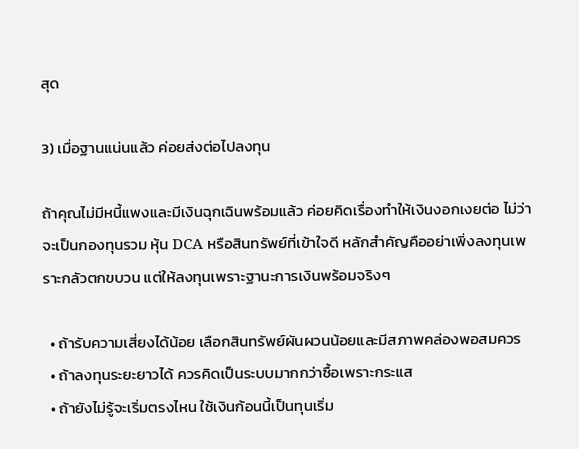สุด

3) เมื่อฐานแน่นแล้ว ค่อยส่งต่อไปลงทุน

ถ้าคุณไม่มีหนี้แพงและมีเงินฉุกเฉินพร้อมแล้ว ค่อยคิดเรื่องทำให้เงินงอกเงยต่อ ไม่ว่าจะเป็นกองทุนรวม หุ้น DCA หรือสินทรัพย์ที่เข้าใจดี หลักสำคัญคืออย่าเพิ่งลงทุนเพราะกลัวตกขบวน แต่ให้ลงทุนเพราะฐานะการเงินพร้อมจริงๆ

  • ถ้ารับความเสี่ยงได้น้อย เลือกสินทรัพย์ผันผวนน้อยและมีสภาพคล่องพอสมควร
  • ถ้าลงทุนระยะยาวได้ ควรคิดเป็นระบบมากกว่าซื้อเพราะกระแส
  • ถ้ายังไม่รู้จะเริ่มตรงไหน ใช้เงินก้อนนี้เป็นทุนเริ่ม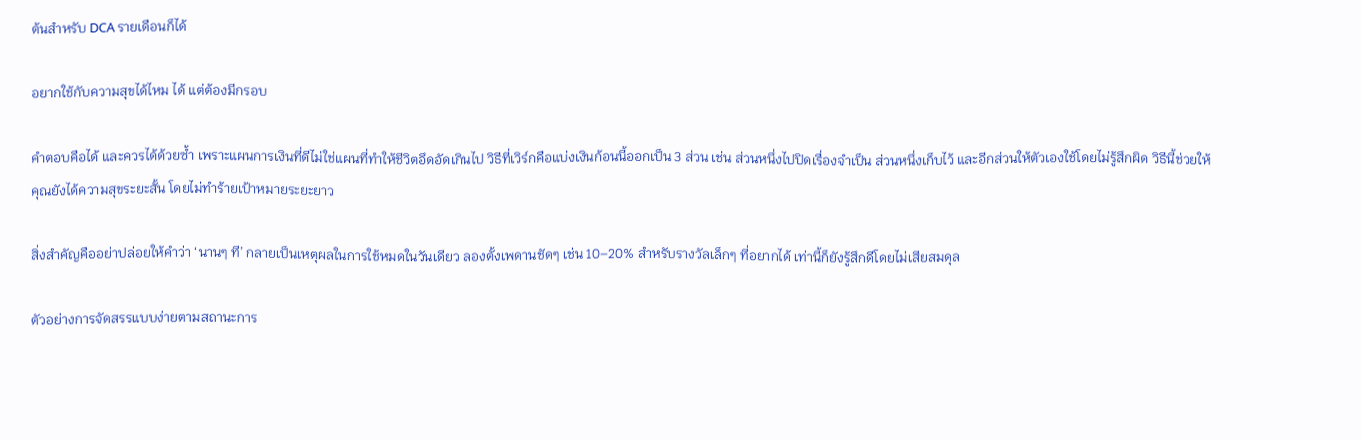ต้นสำหรับ DCA รายเดือนก็ได้

อยากใช้กับความสุขได้ไหม ได้ แต่ต้องมีกรอบ

คำตอบคือได้ และควรได้ด้วยซ้ำ เพราะแผนการเงินที่ดีไม่ใช่แผนที่ทำให้ชีวิตอึดอัดเกินไป วิธีที่เวิร์กคือแบ่งเงินก้อนนี้ออกเป็น 3 ส่วน เช่น ส่วนหนึ่งไปปิดเรื่องจำเป็น ส่วนหนึ่งเก็บไว้ และอีกส่วนให้ตัวเองใช้โดยไม่รู้สึกผิด วิธีนี้ช่วยให้คุณยังได้ความสุขระยะสั้น โดยไม่ทำร้ายเป้าหมายระยะยาว

สิ่งสำคัญคืออย่าปล่อยให้คำว่า ‘นานๆ ที’ กลายเป็นเหตุผลในการใช้หมดในวันเดียว ลองตั้งเพดานชัดๆ เช่น 10–20% สำหรับรางวัลเล็กๆ ที่อยากได้ เท่านี้ก็ยังรู้สึกดีโดยไม่เสียสมดุล

ตัวอย่างการจัดสรรแบบง่ายตามสถานะการ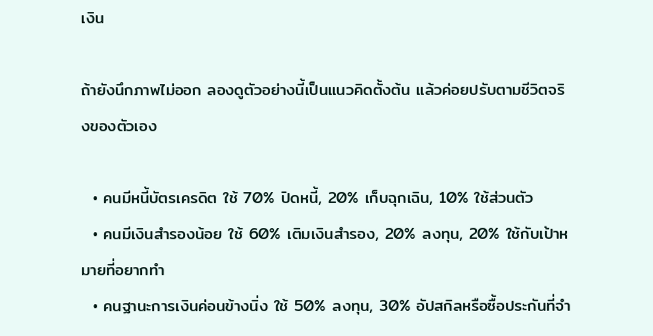เงิน

ถ้ายังนึกภาพไม่ออก ลองดูตัวอย่างนี้เป็นแนวคิดตั้งต้น แล้วค่อยปรับตามชีวิตจริงของตัวเอง

  • คนมีหนี้บัตรเครดิต ใช้ 70% ปิดหนี้, 20% เก็บฉุกเฉิน, 10% ใช้ส่วนตัว
  • คนมีเงินสำรองน้อย ใช้ 60% เติมเงินสำรอง, 20% ลงทุน, 20% ใช้กับเป้าหมายที่อยากทำ
  • คนฐานะการเงินค่อนข้างนิ่ง ใช้ 50% ลงทุน, 30% อัปสกิลหรือซื้อประกันที่จำ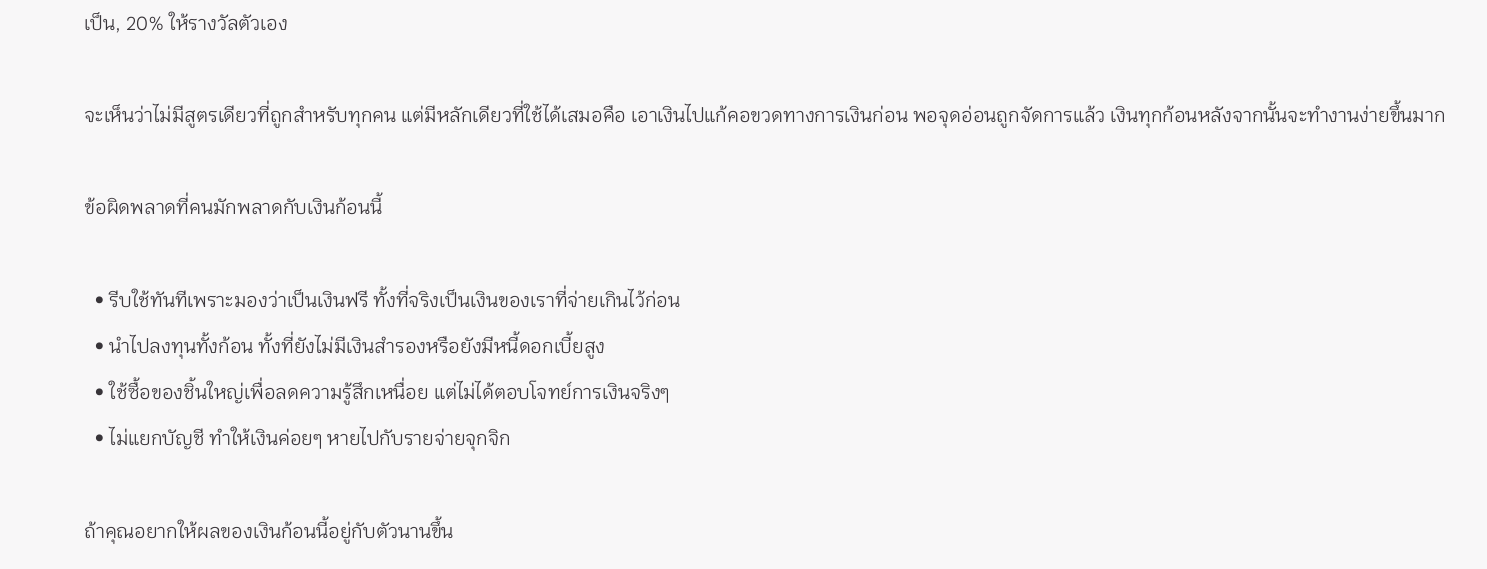เป็น, 20% ให้รางวัลตัวเอง

จะเห็นว่าไม่มีสูตรเดียวที่ถูกสำหรับทุกคน แต่มีหลักเดียวที่ใช้ได้เสมอคือ เอาเงินไปแก้คอขวดทางการเงินก่อน พอจุดอ่อนถูกจัดการแล้ว เงินทุกก้อนหลังจากนั้นจะทำงานง่ายขึ้นมาก

ข้อผิดพลาดที่คนมักพลาดกับเงินก้อนนี้

  • รีบใช้ทันทีเพราะมองว่าเป็นเงินฟรี ทั้งที่จริงเป็นเงินของเราที่จ่ายเกินไว้ก่อน
  • นำไปลงทุนทั้งก้อน ทั้งที่ยังไม่มีเงินสำรองหรือยังมีหนี้ดอกเบี้ยสูง
  • ใช้ซื้อของชิ้นใหญ่เพื่อลดความรู้สึกเหนื่อย แต่ไม่ได้ตอบโจทย์การเงินจริงๆ
  • ไม่แยกบัญชี ทำให้เงินค่อยๆ หายไปกับรายจ่ายจุกจิก

ถ้าคุณอยากให้ผลของเงินก้อนนี้อยู่กับตัวนานขึ้น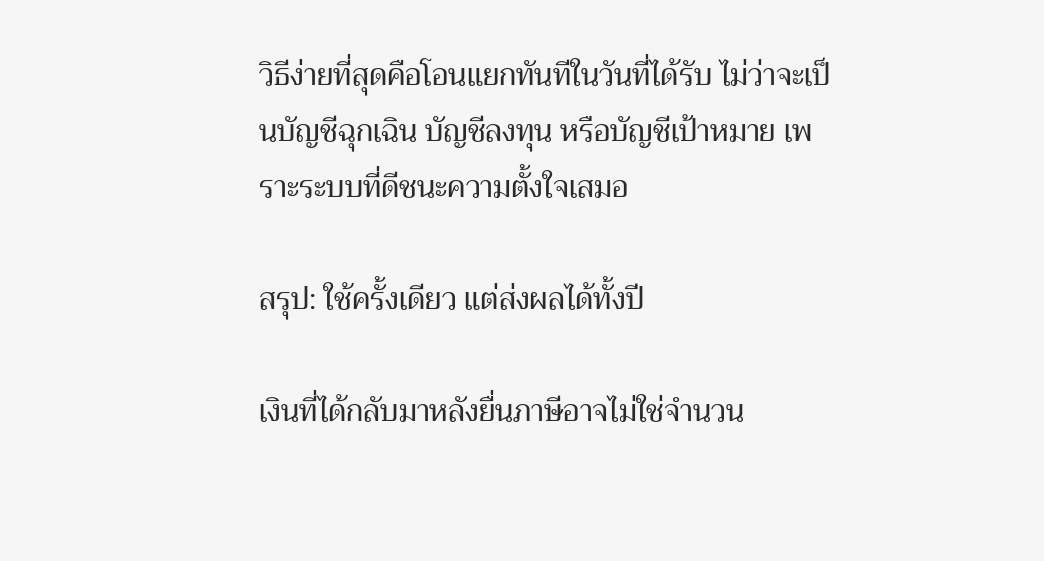วิธีง่ายที่สุดคือโอนแยกทันทีในวันที่ได้รับ ไม่ว่าจะเป็นบัญชีฉุกเฉิน บัญชีลงทุน หรือบัญชีเป้าหมาย เพราะระบบที่ดีชนะความตั้งใจเสมอ

สรุป: ใช้ครั้งเดียว แต่ส่งผลได้ทั้งปี

เงินที่ได้กลับมาหลังยื่นภาษีอาจไม่ใช่จำนวน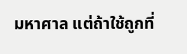มหาศาล แต่ถ้าใช้ถูกที่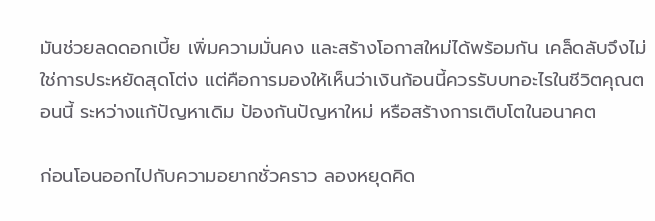มันช่วยลดดอกเบี้ย เพิ่มความมั่นคง และสร้างโอกาสใหม่ได้พร้อมกัน เคล็ดลับจึงไม่ใช่การประหยัดสุดโต่ง แต่คือการมองให้เห็นว่าเงินก้อนนี้ควรรับบทอะไรในชีวิตคุณตอนนี้ ระหว่างแก้ปัญหาเดิม ป้องกันปัญหาใหม่ หรือสร้างการเติบโตในอนาคต

ก่อนโอนออกไปกับความอยากชั่วคราว ลองหยุดคิด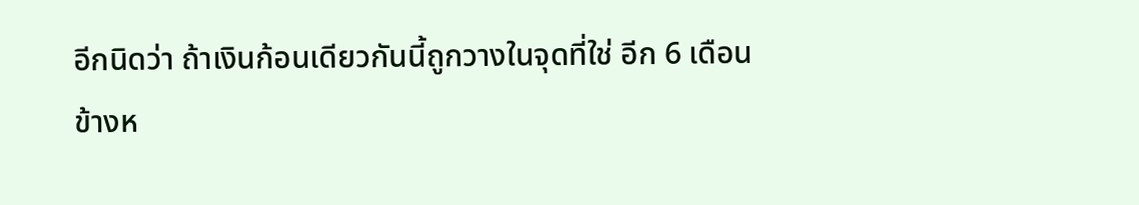อีกนิดว่า ถ้าเงินก้อนเดียวกันนี้ถูกวางในจุดที่ใช่ อีก 6 เดือนข้างห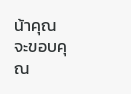น้าคุณจะขอบคุณ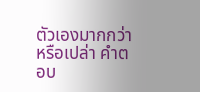ตัวเองมากกว่าหรือเปล่า คำตอบ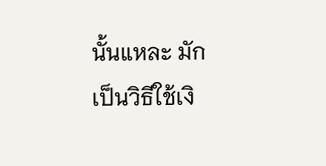นั้นแหละ มักเป็นวิธีใช้เงิ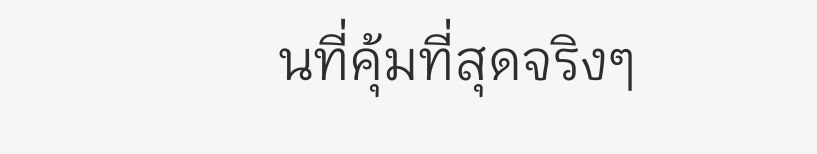นที่คุ้มที่สุดจริงๆ